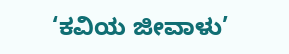‘ಕವಿಯ ಜೀವಾಳು’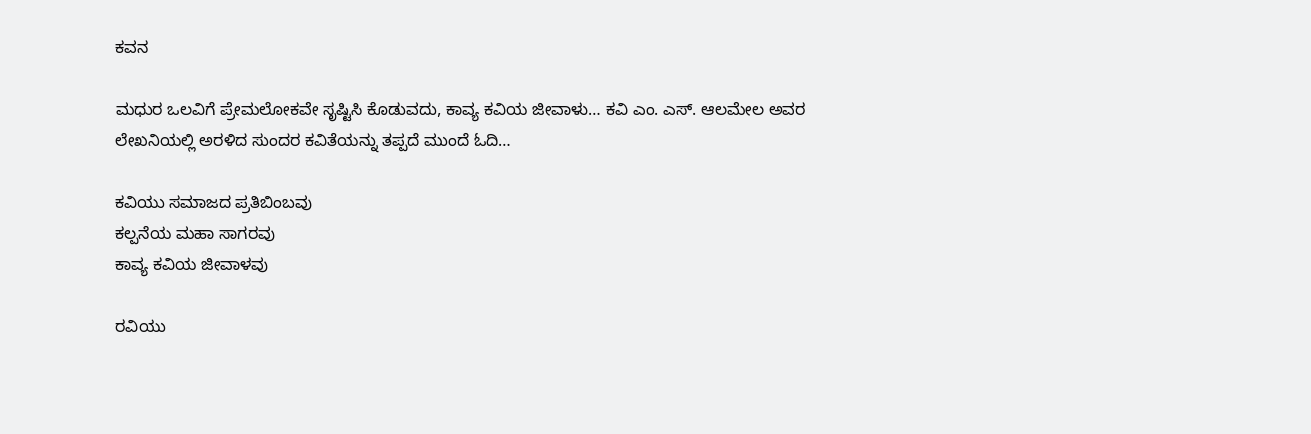ಕವನ

ಮಧುರ ಒಲವಿಗೆ ಪ್ರೇಮಲೋಕವೇ ಸೃಷ್ಟಿಸಿ ಕೊಡುವದು, ಕಾವ್ಯ ಕವಿಯ ಜೀವಾಳು… ಕವಿ ಎಂ. ಎಸ್. ಆಲಮೇಲ ಅವರ ಲೇಖನಿಯಲ್ಲಿ ಅರಳಿದ ಸುಂದರ ಕವಿತೆಯನ್ನು ತಪ್ಪದೆ ಮುಂದೆ ಓದಿ…

ಕವಿಯು ಸಮಾಜದ ಪ್ರತಿಬಿಂಬವು
ಕಲ್ಪನೆಯ ಮಹಾ ಸಾಗರವು
ಕಾವ್ಯ ಕವಿಯ ಜೀವಾಳವು

ರವಿಯು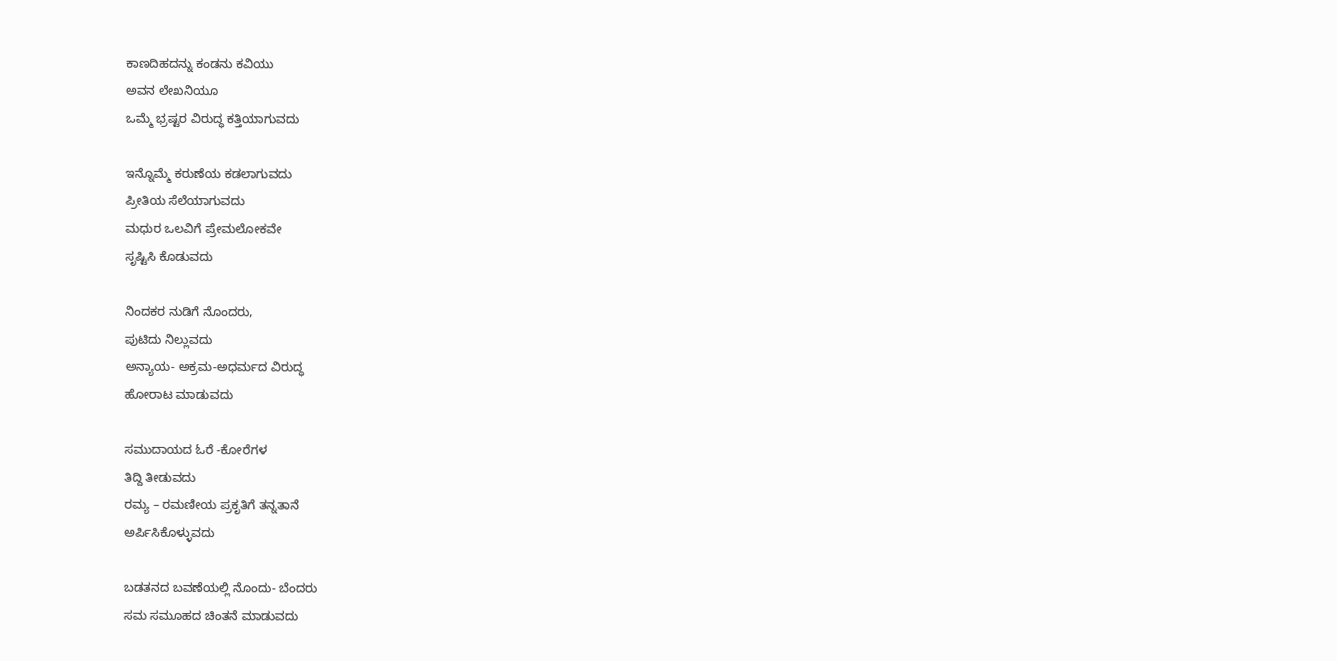ಕಾಣದಿಹದನ್ನು ಕಂಡನು ಕವಿಯು
ಅವನ ಲೇಖನಿಯೂ
ಒಮ್ಮೆ ಭ್ರಷ್ಟರ ವಿರುದ್ಧ ಕತ್ತಿಯಾಗುವದು

ಇನ್ನೊಮ್ಮೆ ಕರುಣೆಯ ಕಡಲಾಗುವದು
ಪ್ರೀತಿಯ ಸೆಲೆಯಾಗುವದು
ಮಧುರ ಒಲವಿಗೆ ಪ್ರೇಮಲೋಕವೇ
ಸೃಷ್ಟಿಸಿ ಕೊಡುವದು

ನಿಂದಕರ ನುಡಿಗೆ ನೊಂದರು,
ಪುಟಿದು ನಿಲ್ಲುವದು
ಅನ್ಯಾಯ- ಅಕ್ರಮ-ಅಧರ್ಮದ ವಿರುದ್ಧ
ಹೋರಾಟ ಮಾಡುವದು

ಸಮುದಾಯದ ಓರೆ -ಕೋರೆಗಳ
ತಿದ್ದಿ ತೀಡುವದು
ರಮ್ಯ – ರಮಣೀಯ ಪ್ರಕೃತಿಗೆ ತನ್ನತಾನೆ
ಅರ್ಪಿಸಿಕೊಳ್ಳುವದು

ಬಡತನದ ಬವಣೆಯಲ್ಲಿ ನೊಂದು- ಬೆಂದರು
ಸಮ ಸಮೂಹದ ಚಿಂತನೆ ಮಾಡುವದು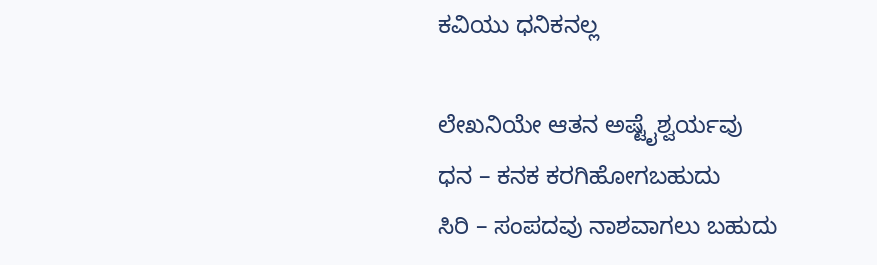ಕವಿಯು ಧನಿಕನಲ್ಲ

ಲೇಖನಿಯೇ ಆತನ ಅಷ್ಟೈಶ್ವರ್ಯವು
ಧನ – ಕನಕ ಕರಗಿಹೋಗಬಹುದು
ಸಿರಿ – ಸಂಪದವು ನಾಶವಾಗಲು ಬಹುದು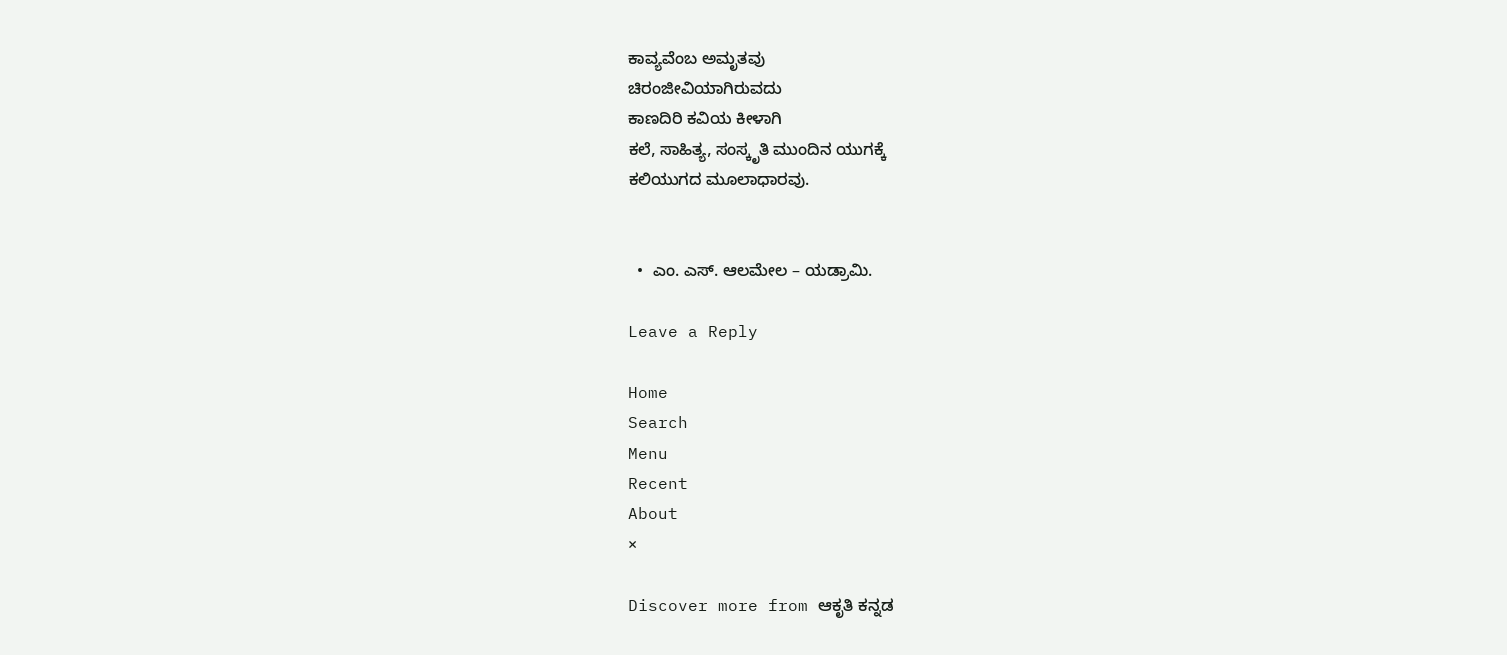ಕಾವ್ಯವೆಂಬ ಅಮೃತವು
ಚಿರಂಜೀವಿಯಾಗಿರುವದು
ಕಾಣದಿರಿ ಕವಿಯ ಕೀಳಾಗಿ
ಕಲೆ, ಸಾಹಿತ್ಯ, ಸಂಸ್ಕೃತಿ ಮುಂದಿನ ಯುಗಕ್ಕೆ
ಕಲಿಯುಗದ ಮೂಲಾಧಾರವು.


  •  ಎಂ. ಎಸ್. ಆಲಮೇಲ – ಯಡ್ರಾಮಿ.

Leave a Reply

Home
Search
Menu
Recent
About
×

Discover more from ಆಕೃತಿ ಕನ್ನಡ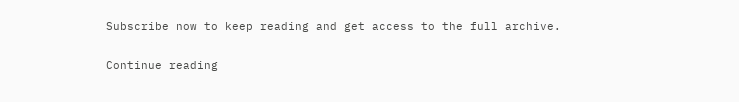Subscribe now to keep reading and get access to the full archive.

Continue reading